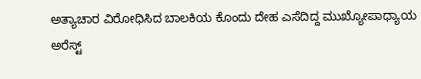ಅತ್ಯಾಚಾರ ವಿರೋಧಿಸಿದ ಬಾಲಕಿಯ ಕೊಂದು ದೇಹ ಎಸೆದಿದ್ದ ಮುಖ್ಯೋಪಾಧ್ಯಾಯ ಅರೆಸ್ಟ್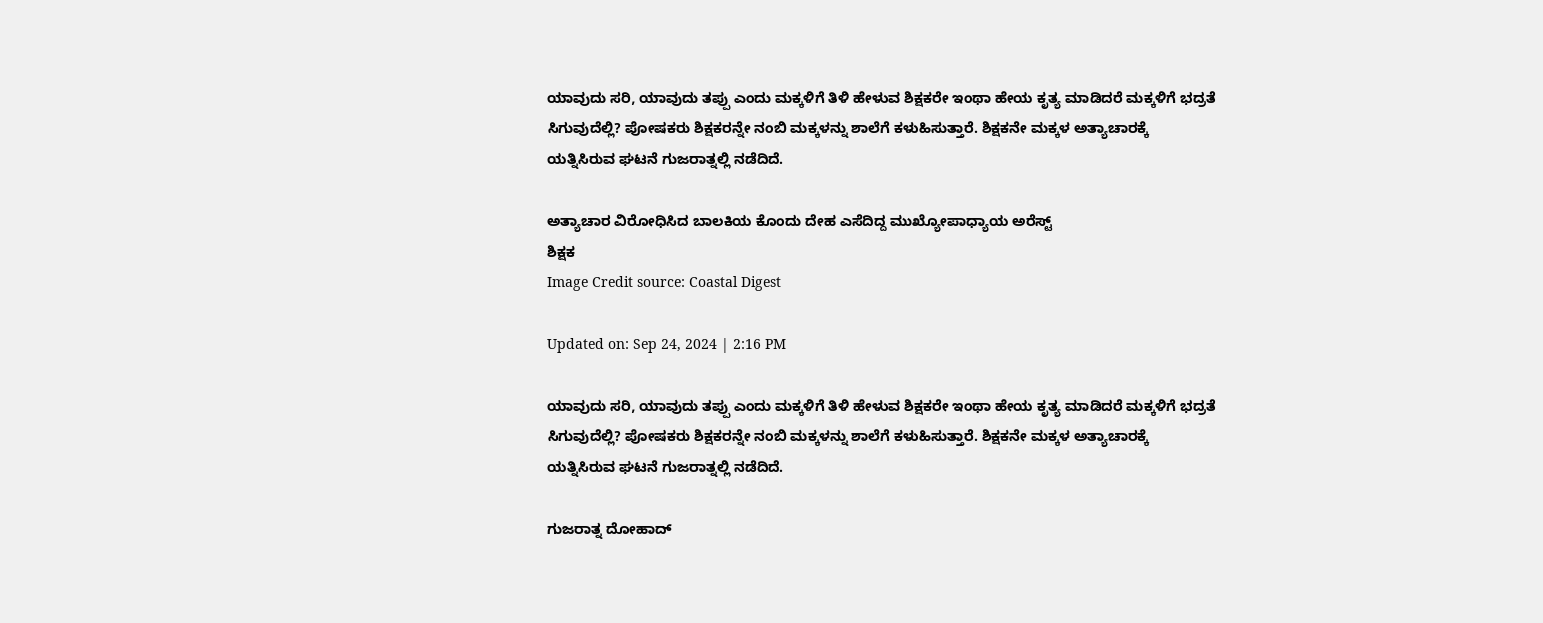ಯಾವುದು ಸರಿ, ಯಾವುದು ತಪ್ಪು ಎಂದು ಮಕ್ಕಳಿಗೆ ತಿಳಿ ಹೇಳುವ ಶಿಕ್ಷಕರೇ ಇಂಥಾ ಹೇಯ ಕೃತ್ಯ ಮಾಡಿದರೆ ಮಕ್ಕಳಿಗೆ ಭದ್ರತೆ ಸಿಗುವುದೆಲ್ಲಿ? ಪೋಷಕರು ಶಿಕ್ಷಕರನ್ನೇ ನಂಬಿ ಮಕ್ಕಳನ್ನು ಶಾಲೆಗೆ ಕಳುಹಿಸುತ್ತಾರೆ. ಶಿಕ್ಷಕನೇ ಮಕ್ಕಳ ಅತ್ಯಾಚಾರಕ್ಕೆ ಯತ್ನಿಸಿರುವ ಘಟನೆ ಗುಜರಾತ್ನಲ್ಲಿ ನಡೆದಿದೆ.

ಅತ್ಯಾಚಾರ ವಿರೋಧಿಸಿದ ಬಾಲಕಿಯ ಕೊಂದು ದೇಹ ಎಸೆದಿದ್ದ ಮುಖ್ಯೋಪಾಧ್ಯಾಯ ಅರೆಸ್ಟ್
ಶಿಕ್ಷಕ
Image Credit source: Coastal Digest

Updated on: Sep 24, 2024 | 2:16 PM

ಯಾವುದು ಸರಿ, ಯಾವುದು ತಪ್ಪು ಎಂದು ಮಕ್ಕಳಿಗೆ ತಿಳಿ ಹೇಳುವ ಶಿಕ್ಷಕರೇ ಇಂಥಾ ಹೇಯ ಕೃತ್ಯ ಮಾಡಿದರೆ ಮಕ್ಕಳಿಗೆ ಭದ್ರತೆ ಸಿಗುವುದೆಲ್ಲಿ? ಪೋಷಕರು ಶಿಕ್ಷಕರನ್ನೇ ನಂಬಿ ಮಕ್ಕಳನ್ನು ಶಾಲೆಗೆ ಕಳುಹಿಸುತ್ತಾರೆ. ಶಿಕ್ಷಕನೇ ಮಕ್ಕಳ ಅತ್ಯಾಚಾರಕ್ಕೆ ಯತ್ನಿಸಿರುವ ಘಟನೆ ಗುಜರಾತ್ನಲ್ಲಿ ನಡೆದಿದೆ.

ಗುಜರಾತ್ನ ದೋಹಾದ್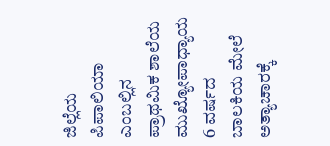ಜಿಲ್ಲೆಯ ಪಿಪಾಲಿಯಾ ಎಂಬಲ್ಲಿನ ಪ್ರಾಥಮಿಕ ಶಾಲೆಯ ಮುಖ್ಯೋಪಾಧ್ಯಾಯ 6 ವರ್ಷದ ಬಾಲಕಿಯ ಮೇಲೆ ಅತ್ಯಾಚಾರಕ್ಕೆ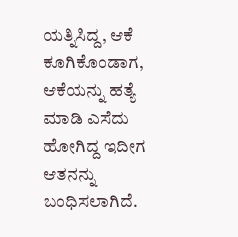ಯತ್ನಿಸಿದ್ದ, ಆಕೆ ಕೂಗಿಕೊಂಡಾಗ, ಆಕೆಯನ್ನು ಹತ್ಯೆ ಮಾಡಿ ಎಸೆದು ಹೋಗಿದ್ದ ಇದೀಗ ಆತನನ್ನು ಬಂಧಿಸಲಾಗಿದೆ.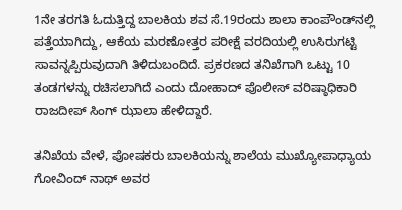1ನೇ ತರಗತಿ ಓದುತ್ತಿದ್ದ ಬಾಲಕಿಯ ಶವ ಸೆ.19ರಂದು ಶಾಲಾ ಕಾಂಪೌಂಡ್‌ನಲ್ಲಿ ಪತ್ತೆಯಾಗಿದ್ದು, ಆಕೆಯ ಮರಣೋತ್ತರ ಪರೀಕ್ಷೆ ವರದಿಯಲ್ಲಿ ಉಸಿರುಗಟ್ಟಿ ಸಾವನ್ನಪ್ಪಿರುವುದಾಗಿ ತಿಳಿದುಬಂದಿದೆ. ಪ್ರಕರಣದ ತನಿಖೆಗಾಗಿ ಒಟ್ಟು 10 ತಂಡಗಳನ್ನು ರಚಿಸಲಾಗಿದೆ ಎಂದು ದೋಹಾದ್ ಪೊಲೀಸ್ ವರಿಷ್ಠಾಧಿಕಾರಿ ರಾಜದೀಪ್ ಸಿಂಗ್ ಝಾಲಾ ಹೇಳಿದ್ದಾರೆ.

ತನಿಖೆಯ ವೇಳೆ, ಪೋಷಕರು ಬಾಲಕಿಯನ್ನು ಶಾಲೆಯ ಮುಖ್ಯೋಪಾಧ್ಯಾಯ ಗೋವಿಂದ್ ನಾಥ್ ಅವರ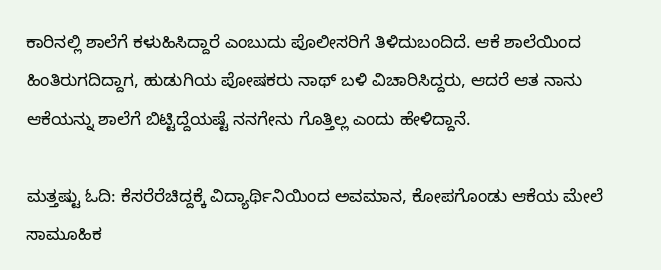ಕಾರಿನಲ್ಲಿ ಶಾಲೆಗೆ ಕಳುಹಿಸಿದ್ದಾರೆ ಎಂಬುದು ಪೊಲೀಸರಿಗೆ ತಿಳಿದುಬಂದಿದೆ. ಆಕೆ ಶಾಲೆಯಿಂದ ಹಿಂತಿರುಗದಿದ್ದಾಗ, ಹುಡುಗಿಯ ಪೋಷಕರು ನಾಥ್ ಬಳಿ ವಿಚಾರಿಸಿದ್ದರು, ಆದರೆ ಆತ ನಾನು ಆಕೆಯನ್ನು ಶಾಲೆಗೆ ಬಿಟ್ಟಿದ್ದೆಯಷ್ಟೆ ನನಗೇನು ಗೊತ್ತಿಲ್ಲ ಎಂದು ಹೇಳಿದ್ದಾನೆ.

ಮತ್ತಷ್ಟು ಓದಿ: ಕೆಸರೆರೆಚಿದ್ದಕ್ಕೆ ವಿದ್ಯಾರ್ಥಿನಿಯಿಂದ ಅವಮಾನ, ಕೋಪಗೊಂಡು ಆಕೆಯ ಮೇಲೆ ಸಾಮೂಹಿಕ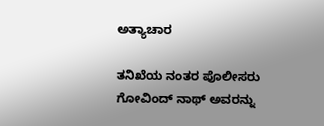ಅತ್ಯಾಚಾರ

ತನಿಖೆಯ ನಂತರ ಪೊಲೀಸರು ಗೋವಿಂದ್ ನಾಥ್ ಅವರನ್ನು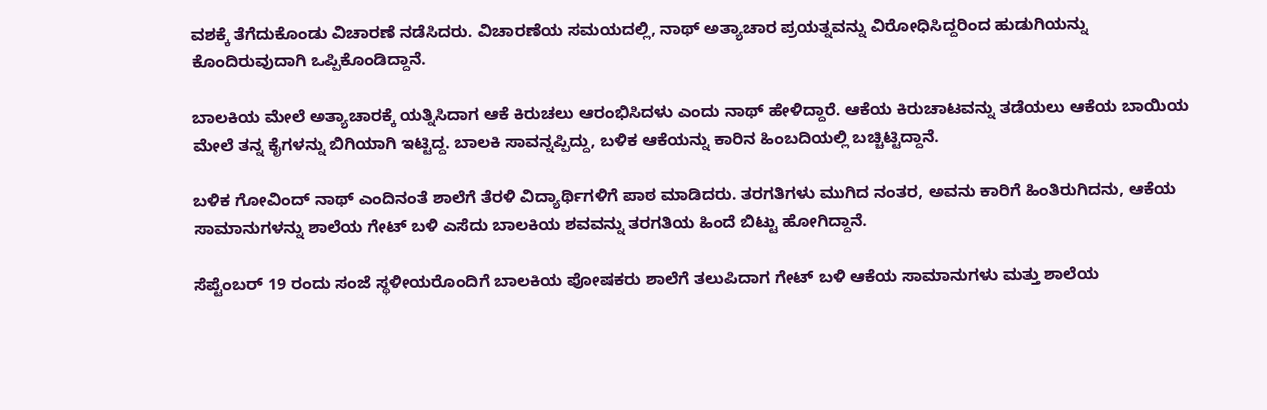ವಶಕ್ಕೆ ತೆಗೆದುಕೊಂಡು ವಿಚಾರಣೆ ನಡೆಸಿದರು. ವಿಚಾರಣೆಯ ಸಮಯದಲ್ಲಿ, ನಾಥ್ ಅತ್ಯಾಚಾರ ಪ್ರಯತ್ನವನ್ನು ವಿರೋಧಿಸಿದ್ದರಿಂದ ಹುಡುಗಿಯನ್ನು ಕೊಂದಿರುವುದಾಗಿ ಒಪ್ಪಿಕೊಂಡಿದ್ದಾನೆ.

ಬಾಲಕಿಯ ಮೇಲೆ ಅತ್ಯಾಚಾರಕ್ಕೆ ಯತ್ನಿಸಿದಾಗ ಆಕೆ ಕಿರುಚಲು ಆರಂಭಿಸಿದಳು ಎಂದು ನಾಥ್ ಹೇಳಿದ್ದಾರೆ. ಆಕೆಯ ಕಿರುಚಾಟವನ್ನು ತಡೆಯಲು ಆಕೆಯ ಬಾಯಿಯ ಮೇಲೆ ತನ್ನ ಕೈಗಳನ್ನು ಬಿಗಿಯಾಗಿ ಇಟ್ಟಿದ್ದ. ಬಾಲಕಿ ಸಾವನ್ನಪ್ಪಿದ್ದು, ಬಳಿಕ ಆಕೆಯನ್ನು ಕಾರಿನ ಹಿಂಬದಿಯಲ್ಲಿ ಬಚ್ಚಿಟ್ಟಿದ್ದಾನೆ.

ಬಳಿಕ ಗೋವಿಂದ್ ನಾಥ್ ಎಂದಿನಂತೆ ಶಾಲೆಗೆ ತೆರಳಿ ವಿದ್ಯಾರ್ಥಿಗಳಿಗೆ ಪಾಠ ಮಾಡಿದರು. ತರಗತಿಗಳು ಮುಗಿದ ನಂತರ, ಅವನು ಕಾರಿಗೆ ಹಿಂತಿರುಗಿದನು, ಆಕೆಯ ಸಾಮಾನುಗಳನ್ನು ಶಾಲೆಯ ಗೇಟ್ ಬಳಿ ಎಸೆದು ಬಾಲಕಿಯ ಶವವನ್ನು ತರಗತಿಯ ಹಿಂದೆ ಬಿಟ್ಟು ಹೋಗಿದ್ದಾನೆ.

ಸೆಪ್ಟೆಂಬರ್ 19 ರಂದು ಸಂಜೆ ಸ್ಥಳೀಯರೊಂದಿಗೆ ಬಾಲಕಿಯ ಪೋಷಕರು ಶಾಲೆಗೆ ತಲುಪಿದಾಗ ಗೇಟ್ ಬಳಿ ಆಕೆಯ ಸಾಮಾನುಗಳು ಮತ್ತು ಶಾಲೆಯ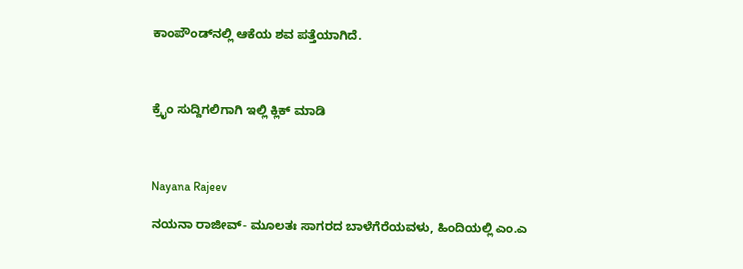ಕಾಂಪೌಂಡ್‌ನಲ್ಲಿ ಆಕೆಯ ಶವ ಪತ್ತೆಯಾಗಿದೆ.



ಕ್ರೈಂ ಸುದ್ದಿಗಲಿಗಾಗಿ ಇಲ್ಲಿ ಕ್ಲಿಕ್ ಮಾಡಿ



Nayana Rajeev

ನಯನಾ ರಾಜೀವ್- ಮೂಲತಃ ಸಾಗರದ ಬಾಳೆಗೆರೆಯವಳು, ಹಿಂದಿಯಲ್ಲಿ ಎಂ.ಎ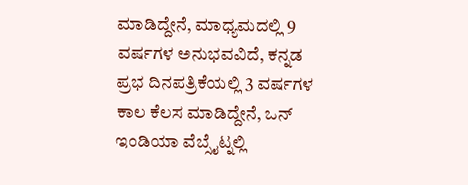ಮಾಡಿದ್ದೇನೆ, ಮಾಧ್ಯಮದಲ್ಲಿ 9 ವರ್ಷಗಳ ಅನುಭವವಿದೆ, ಕನ್ನಡ ಪ್ರಭ ದಿನಪತ್ರಿಕೆಯಲ್ಲಿ 3 ವರ್ಷಗಳ ಕಾಲ ಕೆಲಸ ಮಾಡಿದ್ದೇನೆ, ಒನ್ ಇಂಡಿಯಾ ವೆಬ್ಸೈಟ್ನಲ್ಲಿ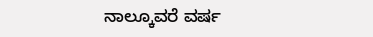ನಾಲ್ಕೂವರೆ ವರ್ಷ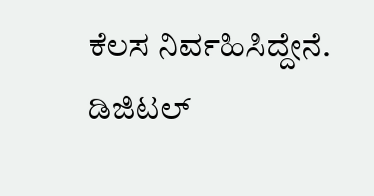ಕೆಲಸ ನಿರ್ವಹಿಸಿದ್ದೇನೆ. ಡಿಜಿಟಲ್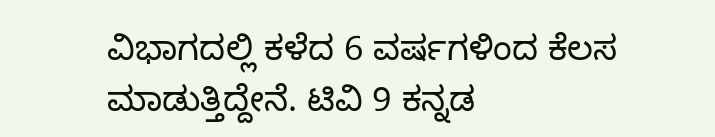ವಿಭಾಗದಲ್ಲಿ ಕಳೆದ 6 ವರ್ಷಗಳಿಂದ ಕೆಲಸ ಮಾಡುತ್ತಿದ್ದೇನೆ. ಟಿವಿ 9 ಕನ್ನಡ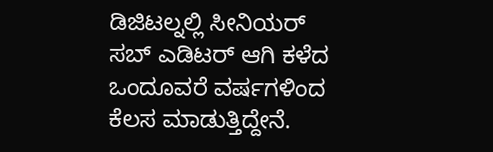ಡಿಜಿಟಲ್ನಲ್ಲಿ ಸೀನಿಯರ್ ಸಬ್ ಎಡಿಟರ್ ಆಗಿ ಕಳೆದ ಒಂದೂವರೆ ವರ್ಷಗಳಿಂದ ಕೆಲಸ ಮಾಡುತ್ತಿದ್ದೇನೆ.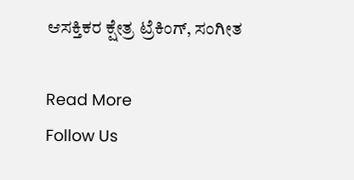ಆಸಕ್ತಿಕರ ಕ್ಷೇತ್ರ ಟ್ರೆಕಿಂಗ್, ಸಂಗೀತ

Read More
Follow Us